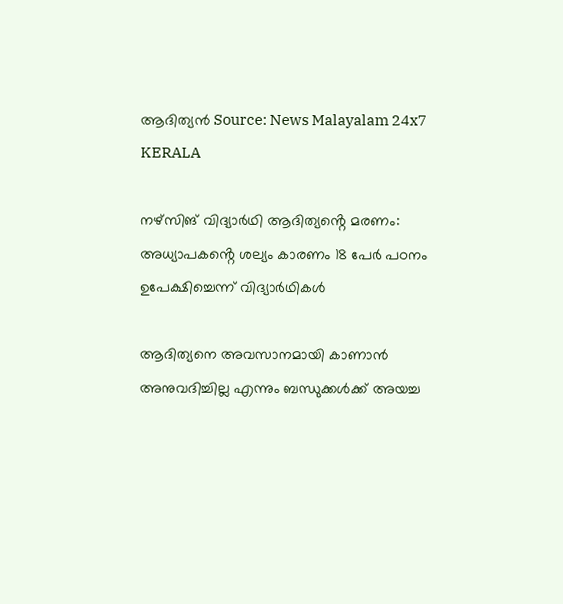ആദിത്യൻ Source: News Malayalam 24x7
KERALA

നഴ്സിങ് വിദ്യാർഥി ആദിത്യൻ്റെ മരണം: അധ്യാപകൻ്റെ ശല്യം കാരണം 18 പേർ പഠനം ഉപേക്ഷിച്ചെന്ന് വിദ്യാർഥികൾ

ആദിത്യനെ അവസാനമായി കാണാൻ അനുവദിച്ചില്ല എന്നും ബന്ധുക്കൾക്ക് അയച്ച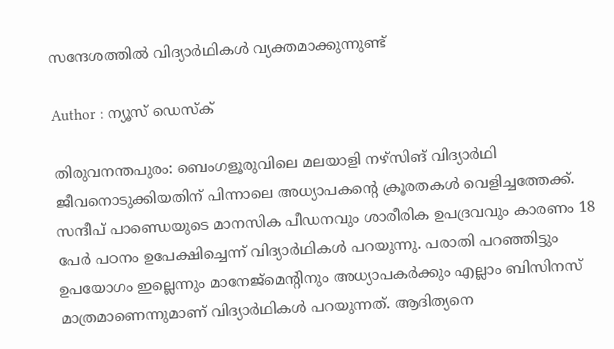സന്ദേശത്തിൽ വിദ്യാർഥികൾ വ്യക്തമാക്കുന്നുണ്ട്

Author : ന്യൂസ് ഡെസ്ക്

തിരുവനന്തപുരം: ബെംഗളൂരുവിലെ മലയാളി നഴ്സിങ് വിദ്യാർഥി ജീവനൊടുക്കിയതിന് പിന്നാലെ അധ്യാപകൻ്റെ ക്രൂരതകൾ വെളിച്ചത്തേക്ക്. സന്ദീപ് പാണ്ഡെയുടെ മാനസിക പീഡനവും ശാരീരിക ഉപദ്രവവും കാരണം 18 പേർ പഠനം ഉപേക്ഷിച്ചെന്ന് വിദ്യാർഥികൾ പറയുന്നു. പരാതി പറഞ്ഞിട്ടും ഉപയോഗം ഇല്ലെന്നും മാനേജ്മെന്റിനും അധ്യാപകർക്കും എല്ലാം ബിസിനസ് മാത്രമാണെന്നുമാണ് വിദ്യാർഥികൾ പറയുന്നത്. ആദിത്യനെ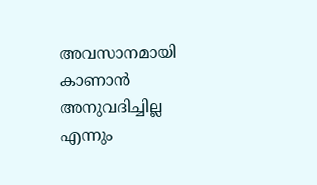അവസാനമായി കാണാൻ അനുവദിച്ചില്ല എന്നും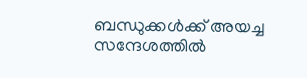ബന്ധുക്കൾക്ക് അയച്ച സന്ദേശത്തിൽ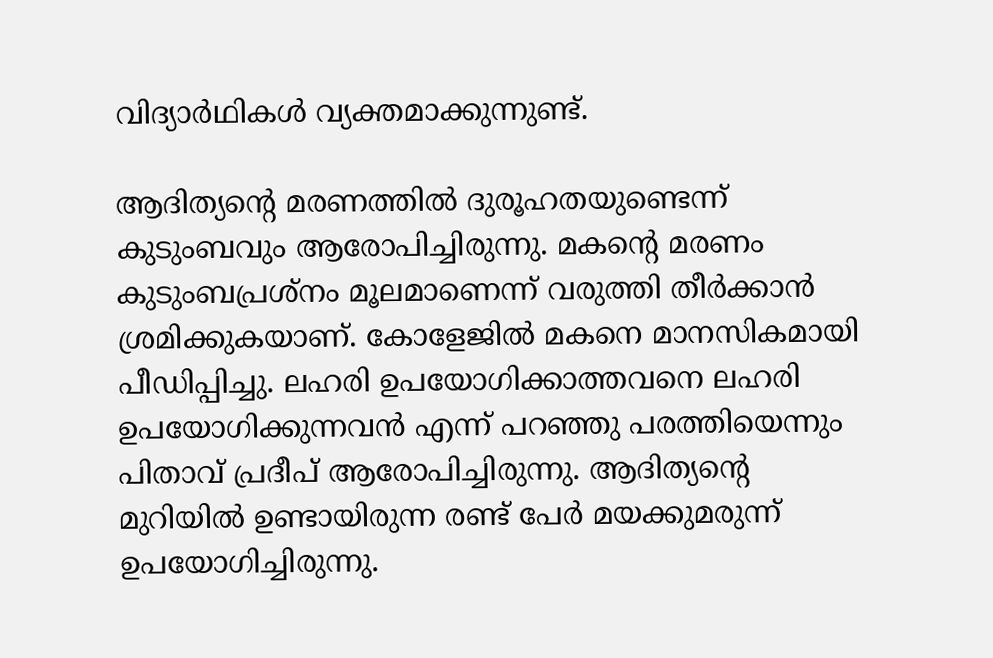വിദ്യാർഥികൾ വ്യക്തമാക്കുന്നുണ്ട്.

ആദിത്യന്റെ മരണത്തിൽ ദുരൂഹതയുണ്ടെന്ന് കുടുംബവും ആരോപിച്ചിരുന്നു. മകന്റെ മരണം കുടുംബപ്രശ്നം മൂലമാണെന്ന് വരുത്തി തീർക്കാൻ ശ്രമിക്കുകയാണ്. കോളേജിൽ മകനെ മാനസികമായി പീഡിപ്പിച്ചു. ലഹരി ഉപയോഗിക്കാത്തവനെ ലഹരി ഉപയോഗിക്കുന്നവൻ എന്ന് പറഞ്ഞു പരത്തിയെന്നും പിതാവ് പ്രദീപ്‌ ആരോപിച്ചിരുന്നു. ആദിത്യന്റെ മുറിയിൽ ഉണ്ടായിരുന്ന രണ്ട് പേർ മയക്കുമരുന്ന് ഉപയോഗിച്ചിരുന്നു.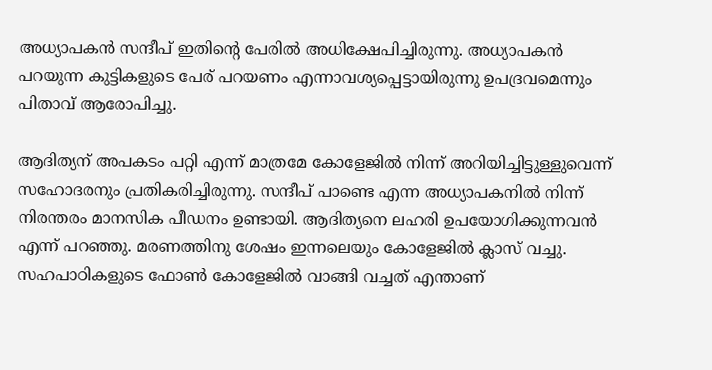അധ്യാപകൻ സന്ദീപ് ഇതിന്റെ പേരിൽ അധിക്ഷേപിച്ചിരുന്നു. അധ്യാപകൻ പറയുന്ന കുട്ടികളുടെ പേര് പറയണം എന്നാവശ്യപ്പെട്ടായിരുന്നു ഉപദ്രവമെന്നും പിതാവ് ആരോപിച്ചു.

ആദിത്യന് അപകടം പറ്റി എന്ന് മാത്രമേ കോളേജിൽ നിന്ന് അറിയിച്ചിട്ടുള്ളുവെന്ന് സഹോദരനും പ്രതികരിച്ചിരുന്നു. സന്ദീപ് പാണ്ടെ എന്ന അധ്യാപകനിൽ നിന്ന് നിരന്തരം മാനസിക പീഡനം ഉണ്ടായി. ആദിത്യനെ ലഹരി ഉപയോഗിക്കുന്നവൻ എന്ന് പറഞ്ഞു. മരണത്തിനു ശേഷം ഇന്നലെയും കോളേജിൽ ക്ലാസ് വച്ചു. സഹപാഠികളുടെ ഫോൺ കോളേജിൽ വാങ്ങി വച്ചത് എന്താണ്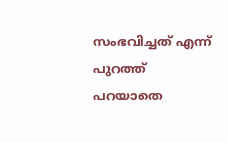സംഭവിച്ചത് എന്ന് പുറത്ത് പറയാതെ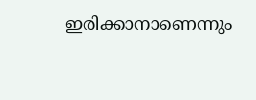ഇരിക്കാനാണെന്നും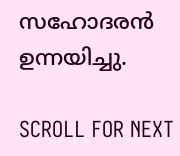സഹോദരൻ ഉന്നയിച്ചു.

SCROLL FOR NEXT